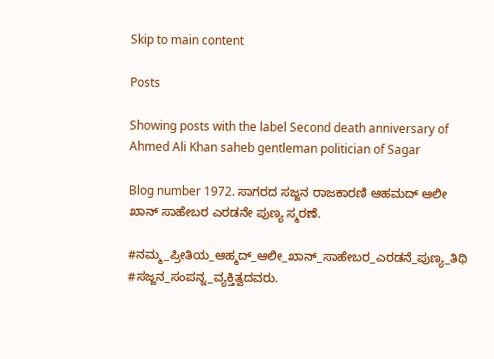Skip to main content

Posts

Showing posts with the label Second death anniversary of Ahmed Ali Khan saheb gentleman politician of Sagar

Blog number 1972. ಸಾಗರದ ಸಜ್ಜನ ರಾಜಕಾರಣಿ ಆಹಮದ್ ಆಲೀ ಖಾನ್ ಸಾಹೇಬರ ಎರಡನೇ ಪುಣ್ಯ ಸ್ಮರಣೆ.

#ನಮ್ಮ_ಪ್ರೀತಿಯ_ಆಹ್ಮದ್_ಆಲೀ_ಖಾನ್_ಸಾಹೇಬರ_ಎರಡನೆ_ಪುಣ್ಯ_ತಿಥಿ #ಸಜ್ಜನ_ಸಂಪನ್ನ_ವ್ಯಕ್ತಿತ್ವದವರು.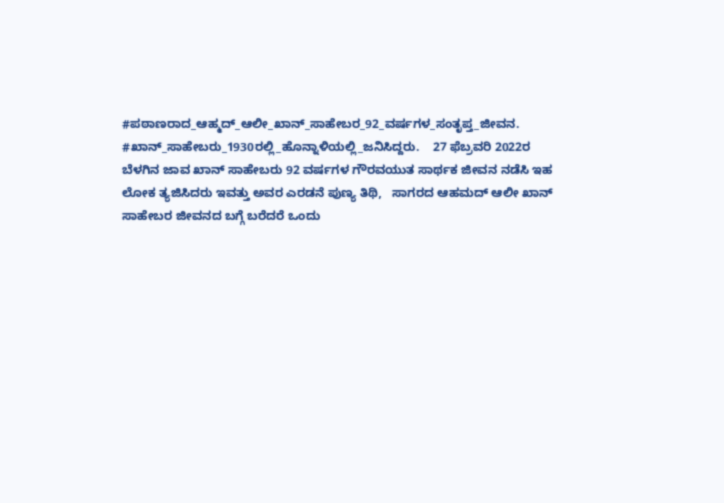#ಪಠಾಣರಾದ_ಆಹ್ಮದ್_ಆಲೀ_ಖಾನ್_ಸಾಹೇಬರ_92_ವರ್ಷಗಳ_ಸಂತೃಪ್ತ_ಜೀವನ. #ಖಾನ್_ಸಾಹೇಬರು_1930ರಲ್ಲಿ_ಹೊನ್ನಾಳಿಯಲ್ಲಿ_ಜನಿಸಿದ್ದರು.    27 ಫೆಬ್ರವರಿ 2022ರ ಬೆಳಗಿನ ಜಾವ ಖಾನ್ ಸಾಹೇಬರು 92 ವರ್ಷಗಳ ಗೌರವಯುತ ಸಾರ್ಥಕ ಜೀವನ ನಡೆಸಿ ಇಹ ಲೋಕ ತ್ಯಜಿಸಿದರು ಇವತ್ತು ಅವರ ಎರಡನೆ ಪುಣ್ಯ ತಿಥಿ,   ಸಾಗರದ ಆಹಮದ್ ಆಲೀ ಖಾನ್ ಸಾಹೇಬರ ಜೀವನದ ಬಗ್ಗೆ ಬರೆದರೆ ಒಂದು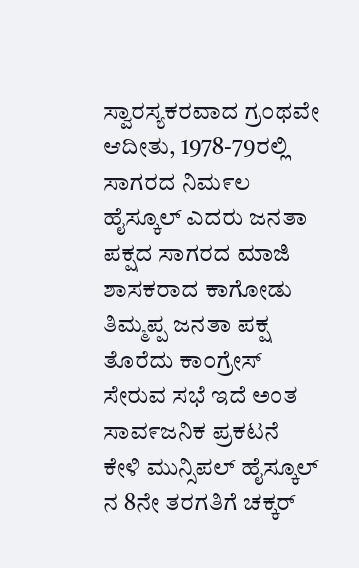ಸ್ವಾರಸ್ಯಕರವಾದ ಗ್ರ೦ಥವೇ ಆದೀತು, 1978-79ರಲ್ಲಿ ಸಾಗರದ ನಿಮ೯ಲ ಹೈಸ್ಕೂಲ್ ಎದರು ಜನತಾ ಪಕ್ಷದ ಸಾಗರದ ಮಾಜಿ ಶಾಸಕರಾದ ಕಾಗೋಡು ತಿಮ್ಮಪ್ಪ ಜನತಾ ಪಕ್ಷ ತೊರೆದು ಕಾ೦ಗ್ರೇಸ್ ಸೇರುವ ಸಭೆ ಇದೆ ಅಂತ ಸಾವ೯ಜನಿಕ ಪ್ರಕಟನೆ ಕೇಳಿ ಮುನ್ಸಿಪಲ್ ಹೈಸ್ಕೂಲ್ ನ 8ನೇ ತರಗತಿಗೆ ಚಕ್ಕರ್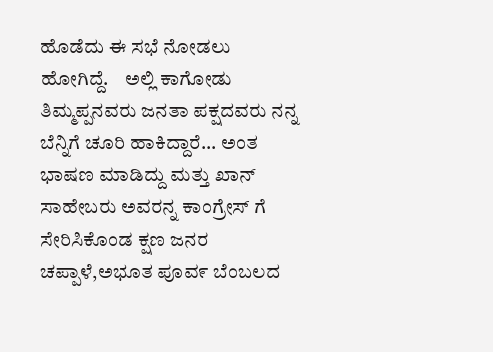ಹೊಡೆದು ಈ ಸಭೆ ನೋಡಲು ಹೋಗಿದ್ದೆ.    ಅಲ್ಲಿ ಕಾಗೋಡು ತಿಮ್ಮಪ್ಪನವರು ಜನತಾ ಪಕ್ಷದವರು ನನ್ನ ಬೆನ್ನಿಗೆ ಚೂರಿ ಹಾಕಿದ್ದಾರೆ... ಅಂತ ಭಾಷಣ ಮಾಡಿದ್ದು ಮತ್ತು ಖಾನ್ ಸಾಹೇಬರು ಅವರನ್ನ ಕಾಂಗ್ರೇಸ್ ಗೆ ಸೇರಿಸಿಕೊಂಡ ಕ್ಷಣ ಜನರ ಚಪ್ಪಾಳೆ,ಅಭೂತ ಪೂವ೯ ಬೆಂಬಲದ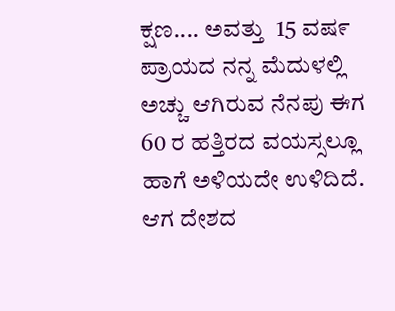ಕ್ಷಣ.... ಅವತ್ತು  15 ವಷ೯ ಪ್ರಾಯದ ನನ್ನ ಮೆದುಳಲ್ಲಿ ಅಚ್ಚು ಆಗಿರುವ ನೆನಪು ಈಗ 60 ರ ಹತ್ತಿರದ ವಯಸ್ಸಲ್ಲೂ ಹಾಗೆ ಅಳಿಯದೇ ಉಳಿದಿದೆ.   ಆಗ ದೇಶದ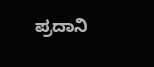ಪ್ರದಾನಿ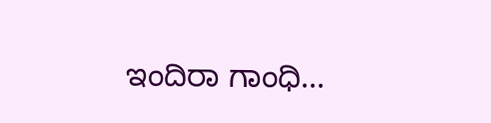ಇಂದಿರಾ ಗಾಂಧಿ...